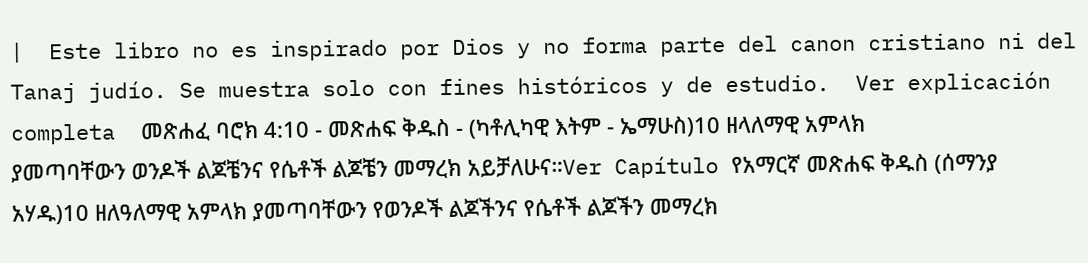|  Este libro no es inspirado por Dios y no forma parte del canon cristiano ni del Tanaj judío. Se muestra solo con fines históricos y de estudio.  Ver explicación completa  መጽሐፈ ባሮክ 4:10 - መጽሐፍ ቅዱስ - (ካቶሊካዊ እትም - ኤማሁስ)10 ዘላለማዊ አምላክ ያመጣባቸውን ወንዶች ልጆቼንና የሴቶች ልጆቼን መማረክ አይቻለሁና።Ver Capítulo የአማርኛ መጽሐፍ ቅዱስ (ሰማንያ አሃዱ)10 ዘለዓለማዊ አምላክ ያመጣባቸውን የወንዶች ልጆችንና የሴቶች ልጆችን መማረክ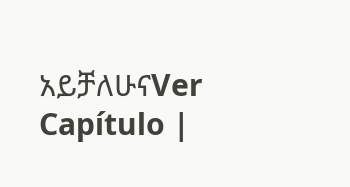አይቻለሁናVer Capítulo |